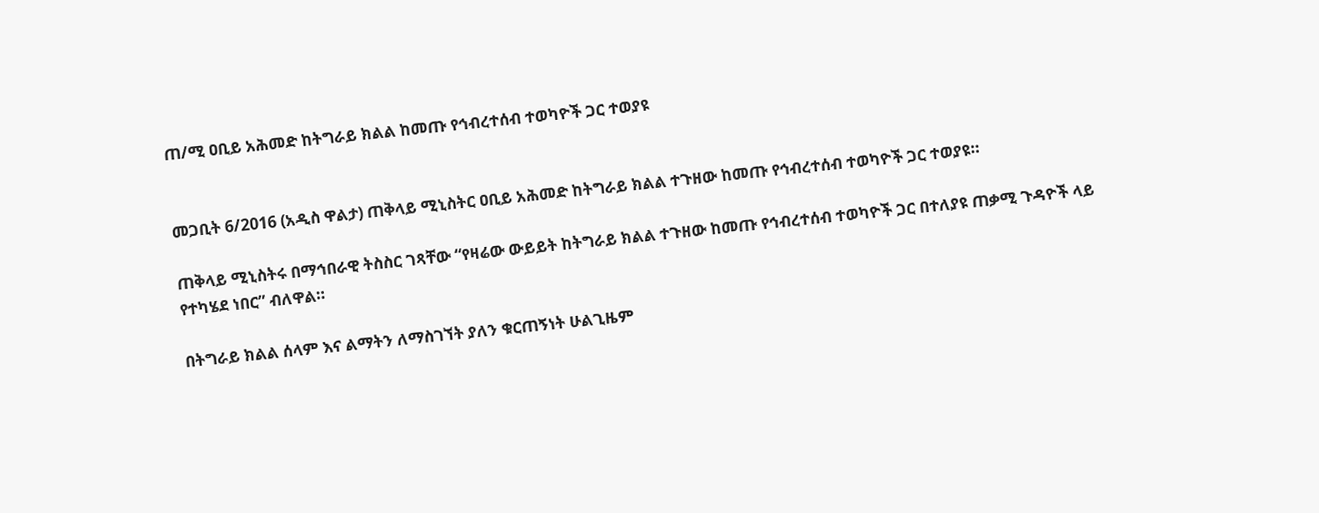ጠ/ሚ ዐቢይ አሕመድ ከትግራይ ክልል ከመጡ የኅብረተሰብ ተወካዮች ጋር ተወያዩ


መጋቢት 6/2016 (አዲስ ዋልታ) ጠቅላይ ሚኒስትር ዐቢይ አሕመድ ከትግራይ ክልል ተጉዘው ከመጡ የኅብረተሰብ ተወካዮች ጋር ተወያዩ።

ጠቅላይ ሚኒስትሩ በማኅበራዊ ትስስር ገጻቸው “የዛሬው ውይይት ከትግራይ ክልል ተጉዘው ከመጡ የኅብረተሰብ ተወካዮች ጋር በተለያዩ ጠቃሚ ጉዳዮች ላይ የተካሄደ ነበር” ብለዋል።

በትግራይ ክልል ሰላም እና ልማትን ለማስገኘት ያለን ቁርጠኝነት ሁልጊዜም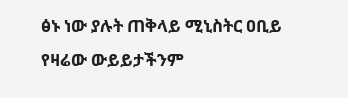ፅኑ ነው ያሉት ጠቅላይ ሚኒስትር ዐቢይ የዛሬው ውይይታችንም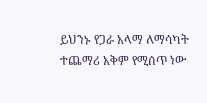ይህንኑ የጋራ አላማ ለማሳካት ተጨማሪ አቅም የሚሰጥ ነው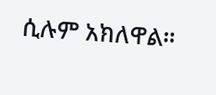ሲሉም አክለዋል።